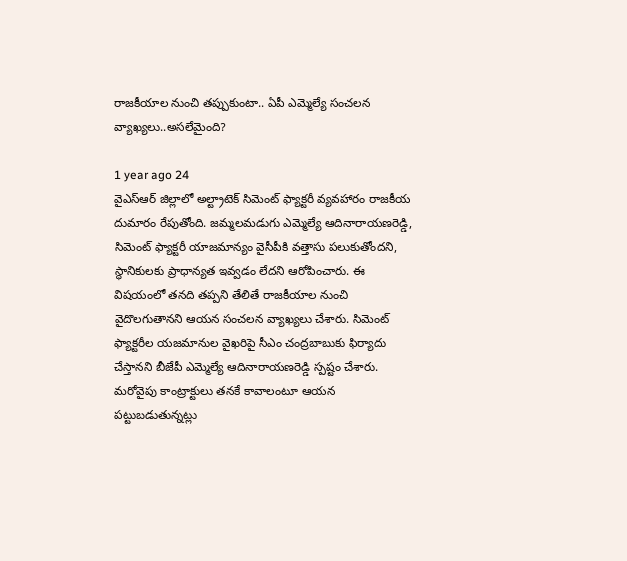రాజకీయాల నుంచి తప్పుకుంటా.. ఏపీ ఎమ్మెల్యే సంచలన వ్యాఖ్యలు..అసలేమైంది?

1 year ago 24
వైఎస్ఆర్ జిల్లాలో అల్ట్రాటెక్ సిమెంట్ ఫ్యాక్టరీ వ్యవహారం రాజకీయ దుమారం రేపుతోంది. జమ్మలమడుగు ఎమ్మెల్యే ఆదినారాయణరెడ్డి, సిమెంట్ ఫ్యాక్టరీ యాజమాన్యం వైసీపీకి వత్తాసు పలుకుతోందని, స్థానికులకు ప్రాధాన్యత ఇవ్వడం లేదని ఆరోపించారు. ఈ విషయంలో తనది తప్పని తేలితే రాజకీయాల నుంచి వైదొలగుతానని ఆయన సంచలన వ్యాఖ్యలు చేశారు. సిమెంట్ ఫ్యాక్టరీల యజమానుల వైఖరిపై సీఎం చంద్రబాబుకు ఫిర్యాదు చేస్తానని బీజేపీ ఎమ్మెల్యే ఆదినారాయణరెడ్డి స్పష్టం చేశారు. మరోవైపు కాంట్రాక్టులు తనకే కావాలంటూ ఆయన పట్టుబడుతున్నట్లు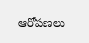ఆరోపణలు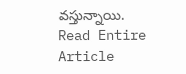వస్తున్నాయి.
Read Entire Article